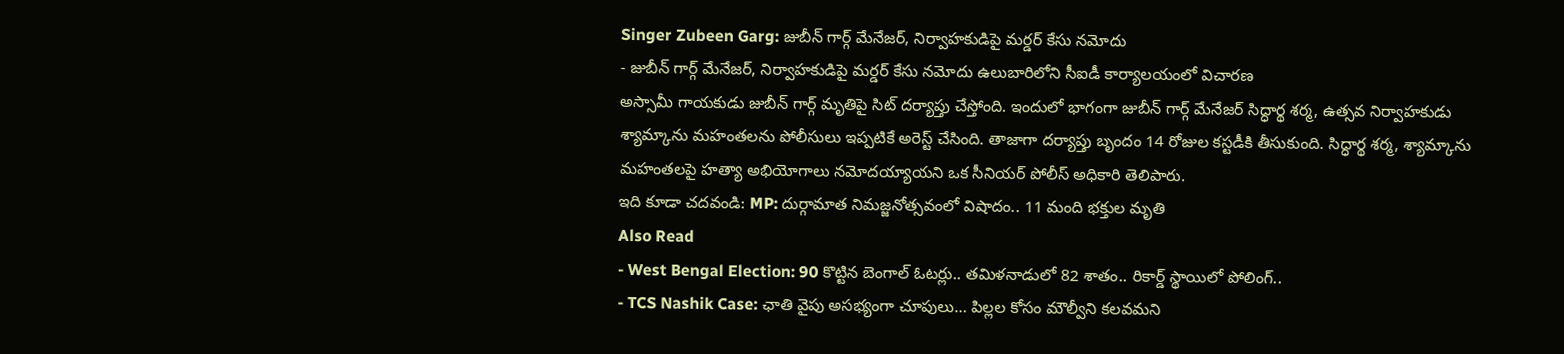Singer Zubeen Garg: జుబీన్ గార్గ్ మేనేజర్, నిర్వాహకుడిపై మర్డర్ కేసు నమోదు
- జుబీన్ గార్గ్ మేనేజర్, నిర్వాహకుడిపై మర్డర్ కేసు నమోదు ఉలుబారిలోని సీఐడీ కార్యాలయంలో విచారణ
అస్సామీ గాయకుడు జుబీన్ గార్గ్ మృతిపై సిట్ దర్యాప్తు చేస్తోంది. ఇందులో భాగంగా జుబీన్ గార్గ్ మేనేజర్ సిద్ధార్థ శర్మ, ఉత్సవ నిర్వాహకుడు శ్యామ్కాను మహంతలను పోలీసులు ఇప్పటికే అరెస్ట్ చేసింది. తాజాగా దర్యాప్తు బృందం 14 రోజుల కస్టడీకి తీసుకుంది. సిద్ధార్థ శర్మ, శ్యామ్కాను మహంతలపై హత్యా అభియోగాలు నమోదయ్యాయని ఒక సీనియర్ పోలీస్ అధికారి తెలిపారు.
ఇది కూడా చదవండి: MP: దుర్గామాత నిమజ్జనోత్సవంలో విషాదం.. 11 మంది భక్తుల మృతి
Also Read
- West Bengal Election: 90 కొట్టిన బెంగాల్ ఓటర్లు.. తమిళనాడులో 82 శాతం.. రికార్డ్ స్థాయిలో పోలింగ్..
- TCS Nashik Case: ఛాతి వైపు అసభ్యంగా చూపులు… పిల్లల కోసం మౌల్వీని కలవమని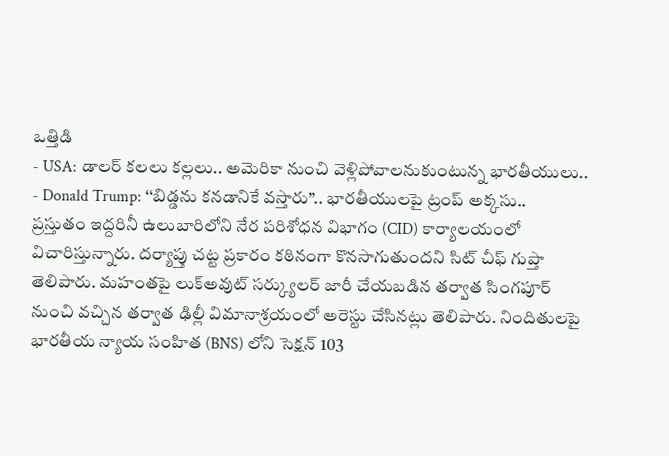ఒత్తిడి
- USA: డాలర్ కలలు కల్లలు.. అమెరికా నుంచి వెళ్లిపోవాలనుకుంటున్న భారతీయులు..
- Donald Trump: ‘‘బిడ్డను కనడానికే వస్తారు’’.. భారతీయులపై ట్రంప్ అక్కసు..
ప్రస్తుతం ఇద్దరినీ ఉలుబారిలోని నేర పరిశోధన విభాగం (CID) కార్యాలయంలో విచారిస్తున్నారు. దర్యాప్తు చట్ట ప్రకారం కఠినంగా కొనసాగుతుందని సిట్ చీఫ్ గుప్తా తెలిపారు. మహంతపై లుక్అవుట్ సర్క్యులర్ జారీ చేయబడిన తర్వాత సింగపూర్ నుంచి వచ్చిన తర్వాత ఢిల్లీ విమానాశ్రయంలో అరెస్టు చేసినట్లు తెలిపారు. నిందితులపై భారతీయ న్యాయ సంహిత (BNS) లోని సెక్షన్ 103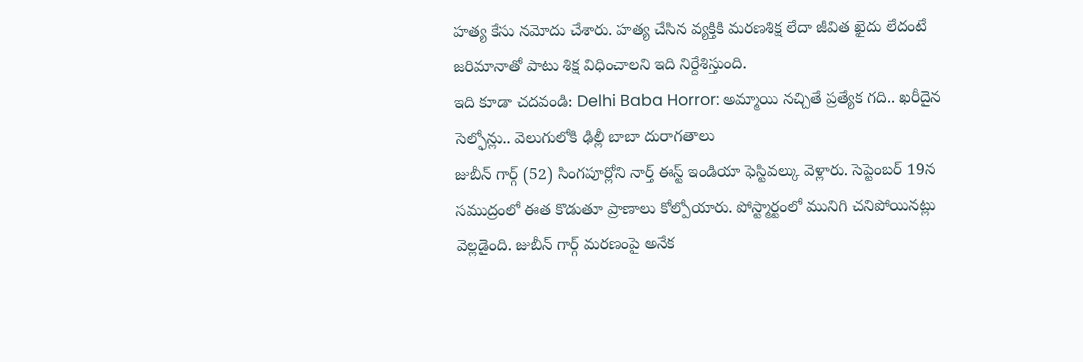హత్య కేసు నమోదు చేశారు. హత్య చేసిన వ్యక్తికి మరణశిక్ష లేదా జీవిత ఖైదు లేదంటే జరిమానాతో పాటు శిక్ష విధించాలని ఇది నిర్దేశిస్తుంది.
ఇది కూడా చదవండి: Delhi Baba Horror: అమ్మాయి నచ్చితే ప్రత్యేక గది.. ఖరీదైన సెల్ఫోన్లు.. వెలుగులోకి ఢిల్లీ బాబా దురాగతాలు
జుబీన్ గార్గ్ (52) సింగపూర్లోని నార్త్ ఈస్ట్ ఇండియా ఫెస్టివల్కు వెళ్లారు. సెప్టెంబర్ 19న సముద్రంలో ఈత కొడుతూ ప్రాణాలు కోల్పోయారు. పోస్ట్మార్టంలో మునిగి చనిపోయినట్లు వెల్లడైంది. జుబీన్ గార్గ్ మరణంపై అనేక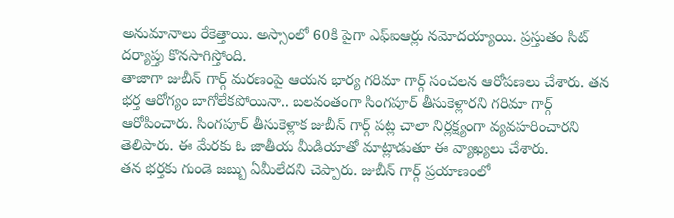అనుమానాలు రేకెత్తాయి. అస్సాంలో 60కి పైగా ఎఫ్ఐఆర్లు నమోదయ్యాయి. ప్రస్తుతం సిట్ దర్యాప్తు కొనసాగిస్తోంది.
తాజాగా జుబీన్ గార్గ్ మరణంపై ఆయన భార్య గరిమా గార్గ్ సంచలన ఆరోపణలు చేశారు. తన భర్త ఆరోగ్యం బాగోలేకపోయినా.. బలవంతంగా సింగపూర్ తీసుకెళ్లారని గరిమా గార్గ్ ఆరోపించారు. సింగపూర్ తీసుకెళ్లాక జుబీన్ గార్గ్ పట్ల చాలా నిర్లక్ష్యంగా వ్యవహరించారని తెలిపారు. ఈ మేరకు ఓ జాతీయ మీడియాతో మాట్లాడుతూ ఈ వ్యాఖ్యలు చేశారు.
తన భర్తకు గుండె జబ్బు ఏమీలేదని చెప్పారు. జుబీన్ గార్గ్ ప్రయాణంలో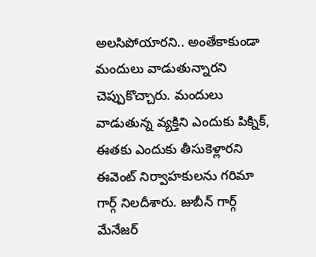అలసిపోయారని.. అంతేకాకుండా మందులు వాడుతున్నారని చెప్పుకొచ్చారు. మందులు వాడుతున్న వ్యక్తిని ఎందుకు పిక్నిక్, ఈతకు ఎందుకు తీసుకెళ్లారని ఈవెంట్ నిర్వాహకులను గరిమా గార్గ్ నిలదీశారు. జుబీన్ గార్గ్ మేనేజర్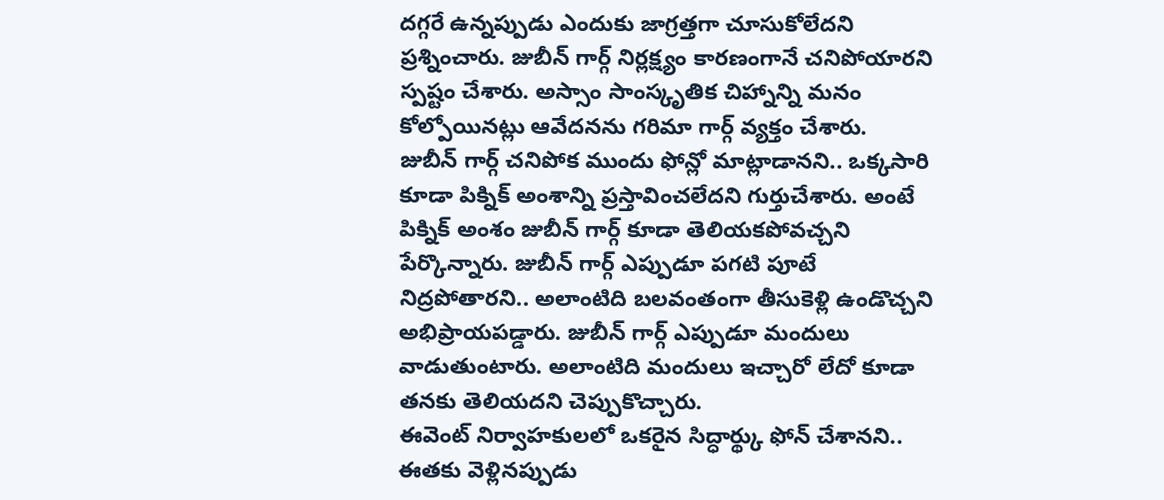దగ్గరే ఉన్నప్పుడు ఎందుకు జాగ్రత్తగా చూసుకోలేదని ప్రశ్నించారు. జుబీన్ గార్గ్ నిర్లక్ష్యం కారణంగానే చనిపోయారని స్పష్టం చేశారు. అస్సాం సాంస్కృతిక చిహ్నాన్ని మనం కోల్పోయినట్లు ఆవేదనను గరిమా గార్గ్ వ్యక్తం చేశారు.
జుబీన్ గార్గ్ చనిపోక ముందు ఫోన్లో మాట్లాడానని.. ఒక్కసారి కూడా పిక్నిక్ అంశాన్ని ప్రస్తావించలేదని గుర్తుచేశారు. అంటే పిక్నిక్ అంశం జుబీన్ గార్గ్ కూడా తెలియకపోవచ్చని పేర్కొన్నారు. జుబీన్ గార్గ్ ఎప్పుడూ పగటి పూటే నిద్రపోతారని.. అలాంటిది బలవంతంగా తీసుకెళ్లి ఉండొచ్చని అభిప్రాయపడ్డారు. జుబీన్ గార్గ్ ఎప్పుడూ మందులు వాడుతుంటారు. అలాంటిది మందులు ఇచ్చారో లేదో కూడా తనకు తెలియదని చెప్పుకొచ్చారు.
ఈవెంట్ నిర్వాహకులలో ఒకరైన సిద్ధార్థ్కు ఫోన్ చేశానని.. ఈతకు వెళ్లినప్పుడు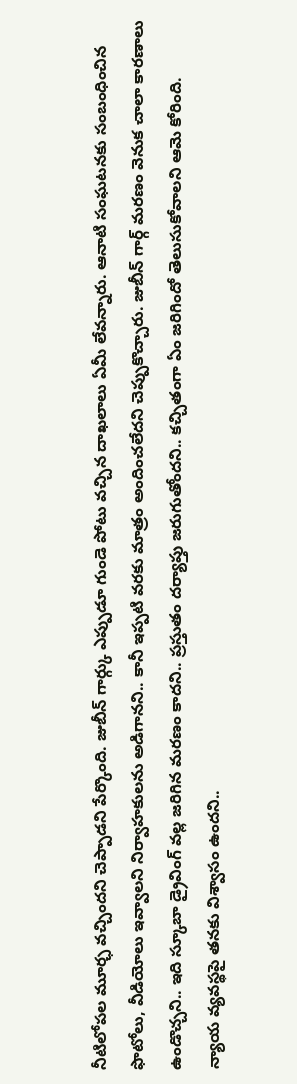నీటిలోపల మూర్ఛ వచ్చిందని చెప్పాడని పేర్కొంది. జుబీన్ గార్గ్కు ఎప్పుడూ గుండె పోటు వచ్చిన దాఖలాలు ఏమీ లేవన్నారు. ఆనాటి సంఘటనకు సంబంధించిన ఫొటోలు, వీడియోలు ఇవ్వాలని నిర్వాహకులను అడిగానని.. కానీ ఇప్పటి వరకు మాత్రం అందించలేదని చెప్పుకొచ్చారు. జుబీన్ గార్గ్ మరణం వెనుక చాలా కారణాలు ఉండొచ్చని.. ఇది స్కూబా డ్రైవింగ్ వల్ల జరిగిన మరణం కాదని.. ప్రస్తుతం దర్యాప్తు జరుగుతోందని.. కచ్చితంగా ఏం జరిగిందో తెలుసుకోవాలని ఆమె కోరింది.
న్యాయ వ్యవస్థపై తనకు విశ్వాసం ఉందని..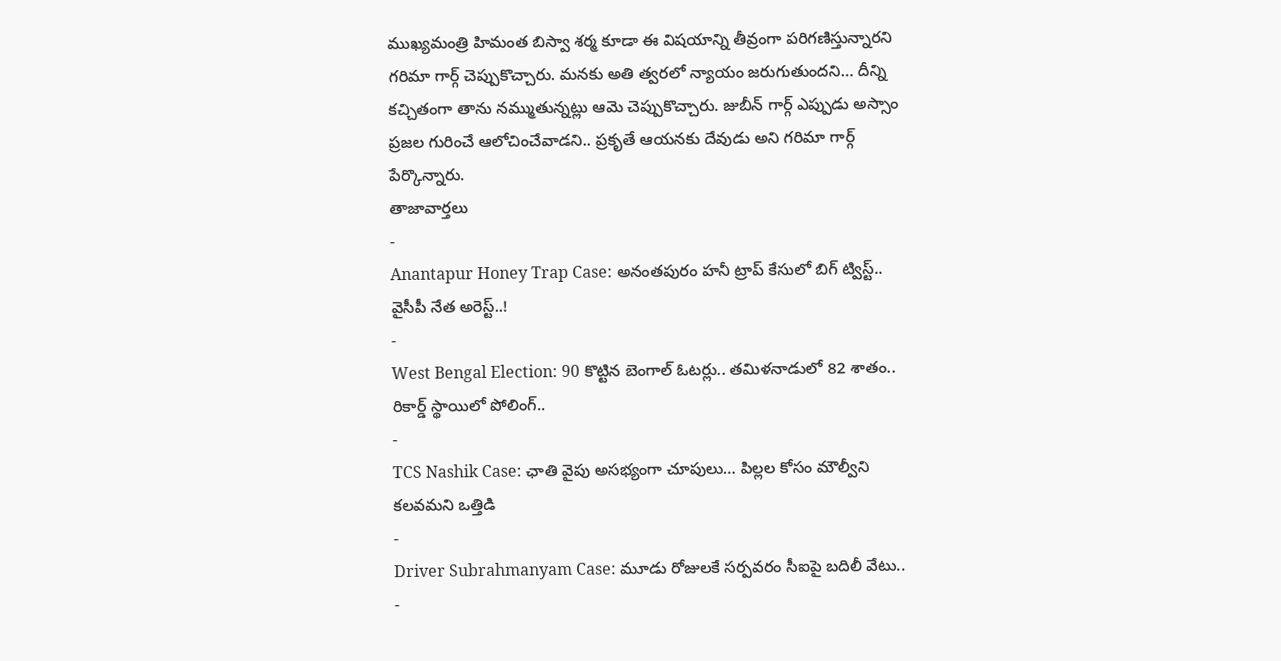ముఖ్యమంత్రి హిమంత బిస్వా శర్మ కూడా ఈ విషయాన్ని తీవ్రంగా పరిగణిస్తున్నారని గరిమా గార్గ్ చెప్పుకొచ్చారు. మనకు అతి త్వరలో న్యాయం జరుగుతుందని… దీన్ని కచ్చితంగా తాను నమ్ముతున్నట్లు ఆమె చెప్పుకొచ్చారు. జుబీన్ గార్గ్ ఎప్పుడు అస్సాం ప్రజల గురించే ఆలోచించేవాడని.. ప్రకృతే ఆయనకు దేవుడు అని గరిమా గార్గ్ పేర్కొన్నారు.
తాజావార్తలు
-
Anantapur Honey Trap Case: అనంతపురం హనీ ట్రాప్ కేసులో బిగ్ ట్విస్ట్.. వైసీపీ నేత అరెస్ట్..!
-
West Bengal Election: 90 కొట్టిన బెంగాల్ ఓటర్లు.. తమిళనాడులో 82 శాతం.. రికార్డ్ స్థాయిలో పోలింగ్..
-
TCS Nashik Case: ఛాతి వైపు అసభ్యంగా చూపులు… పిల్లల కోసం మౌల్వీని కలవమని ఒత్తిడి
-
Driver Subrahmanyam Case: మూడు రోజులకే సర్పవరం సీఐపై బదిలీ వేటు..
-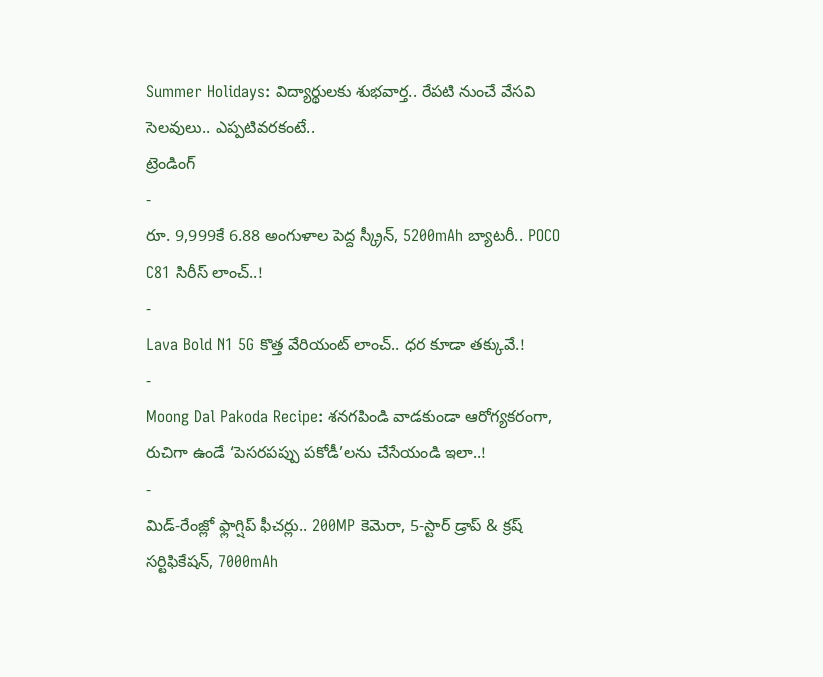Summer Holidays: విద్యార్థులకు శుభవార్త.. రేపటి నుంచే వేసవి సెలవులు.. ఎప్పటివరకంటే..
ట్రెండింగ్
-
రూ. 9,999కే 6.88 అంగుళాల పెద్ద స్క్రీన్, 5200mAh బ్యాటరీ.. POCO C81 సిరీస్ లాంచ్..!
-
Lava Bold N1 5G కొత్త వేరియంట్ లాంచ్.. ధర కూడా తక్కువే.!
-
Moong Dal Pakoda Recipe: శనగపిండి వాడకుండా ఆరోగ్యకరంగా, రుచిగా ఉండే ‘పెసరపప్పు పకోడీ’లను చేసేయండి ఇలా..!
-
మిడ్-రేంజ్లో ఫ్లాగ్షిప్ ఫీచర్లు.. 200MP కెమెరా, 5-స్టార్ డ్రాప్ & క్రష్ సర్టిఫికేషన్, 7000mAh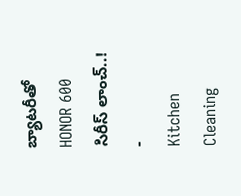బ్యాటరీతో HONOR 600 సిరీస్ లాంచ్..!
-
Kitchen Cleaning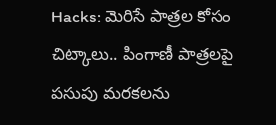Hacks: మెరిసే పాత్రల కోసం చిట్కాలు.. పింగాణీ పాత్రలపై పసుపు మరకలను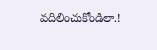వదిలించుకోండిలా.!